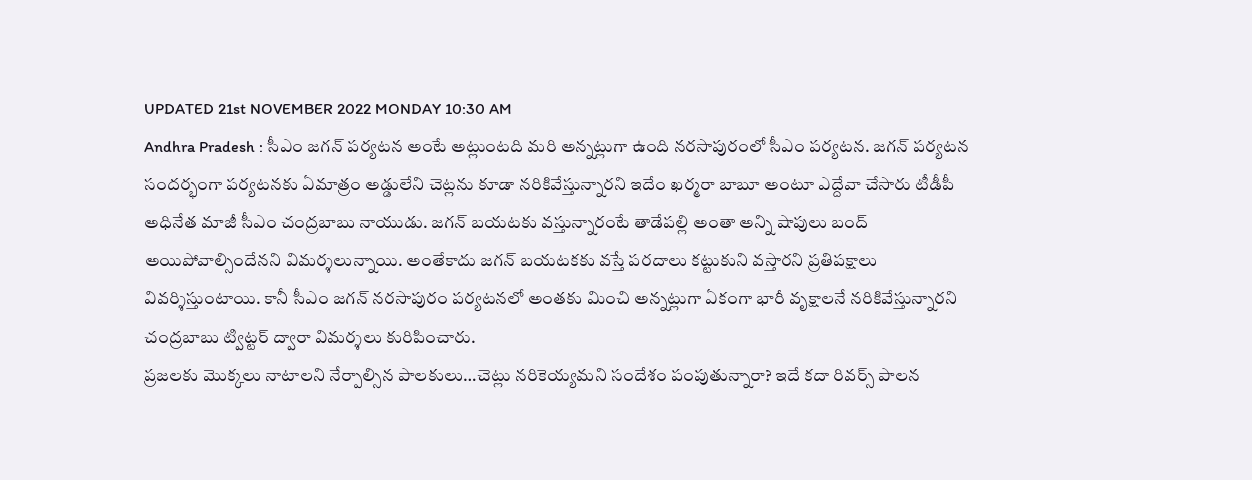UPDATED 21st NOVEMBER 2022 MONDAY 10:30 AM
Andhra Pradesh : సీఎం జగన్ పర్యటన అంటే అట్లుంటది మరి అన్నట్లుగా ఉంది నరసాపురంలో సీఎం పర్యటన. జగన్ పర్యటన సందర్భంగా పర్యటనకు ఏమాత్రం అడ్డులేని చెట్లను కూడా నరికివేస్తున్నారని ఇదేం ఖర్మరా బాబూ అంటూ ఎద్దేవా చేసారు టీడీపీ అధినేత మాజీ సీఎం చంద్రబాబు నాయుడు. జగన్ బయటకు వస్తున్నారంటే తాడేపల్లి అంతా అన్ని షాపులు బంద్ అయిపోవాల్సిందేనని విమర్శలున్నాయి. అంతేకాదు జగన్ బయటకకు వస్తే పరదాలు కట్టుకుని వస్తారని ప్రతిపక్షాలు వివర్శిస్తుంటాయి. కానీ సీఎం జగన్ నరసాపురం పర్యటనలో అంతకు మించి అన్నట్లుగా ఏకంగా భారీ వృక్షాలనే నరికివేస్తున్నారని చంద్రబాబు ట్విట్టర్ ద్వారా విమర్శలు కురిపించారు.
ప్రజలకు మొక్కలు నాటాలని నేర్పాల్సిన పాలకులు…చెట్లు నరికెయ్యమని సందేశం పంపుతున్నారా? ఇదే కదా రివర్స్ పాలన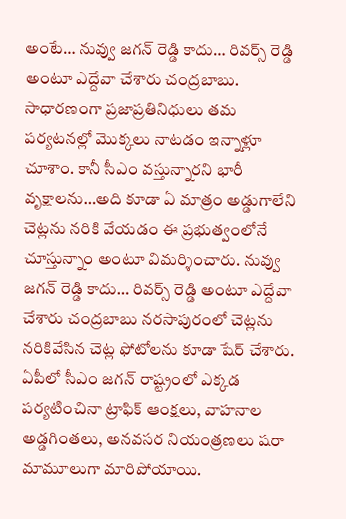అంటే… నువ్వు జగన్ రెడ్డి కాదు… రివర్స్ రెడ్డి అంటూ ఎద్దేవా చేశారు చంద్రబాబు. సాధారణంగా ప్రజాప్రతినిధులు తమ పర్యటనల్లో మొక్కలు నాటడం ఇన్నాళ్లూ చూశాం. కానీ సీఎం వస్తున్నారని భారీ వృక్షాలను…అది కూడా ఏ మాత్రం అడ్డుగాలేని చెట్లను నరికి వేయడం ఈ ప్రభుత్వంలోనే చూస్తున్నాం అంటూ విమర్శించారు. నువ్వు జగన్ రెడ్డి కాదు… రివర్స్ రెడ్డి అంటూ ఎద్దేవా చేశారు చంద్రబాబు నరసాపురంలో చెట్లను నరికివేసిన చెట్ల ఫోటోలను కూడా షేర్ చేశారు.
ఏపీలో సీఎం జగన్ రాష్ట్రంలో ఎక్కడ పర్యటించినా ట్రాఫిక్ ఆంక్షలు, వాహనాల అడ్డగింతలు, అనవసర నియంత్రణలు షరా మామూలుగా మారిపోయాయి.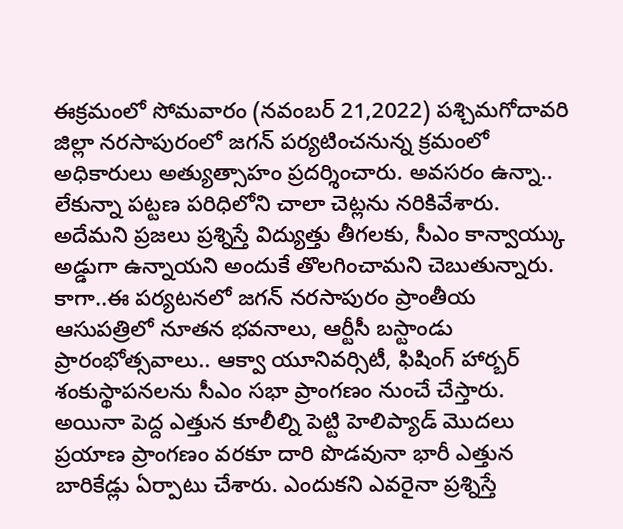ఈక్రమంలో సోమవారం (నవంబర్ 21,2022) పశ్చిమగోదావరి జిల్లా నరసాపురంలో జగన్ పర్యటించనున్న క్రమంలో అధికారులు అత్యుత్సాహం ప్రదర్శించారు. అవసరం ఉన్నా.. లేకున్నా పట్టణ పరిధిలోని చాలా చెట్లను నరికివేశారు. అదేమని ప్రజలు ప్రశ్నిస్తే విద్యుత్తు తీగలకు, సీఎం కాన్వాయ్కు అడ్డుగా ఉన్నాయని అందుకే తొలగించామని చెబుతున్నారు.
కాగా..ఈ పర్యటనలో జగన్ నరసాపురం ప్రాంతీయ ఆసుపత్రిలో నూతన భవనాలు, ఆర్టీసీ బస్టాండు ప్రారంభోత్సవాలు.. ఆక్వా యూనివర్సిటీ, ఫిషింగ్ హార్బర్ శంకుస్థాపనలను సీఎం సభా ప్రాంగణం నుంచే చేస్తారు. అయినా పెద్ద ఎత్తున కూలీల్ని పెట్టి హెలిప్యాడ్ మొదలు ప్రయాణ ప్రాంగణం వరకూ దారి పొడవునా భారీ ఎత్తున బారికేడ్లు ఏర్పాటు చేశారు. ఎందుకని ఎవరైనా ప్రశ్నిస్తే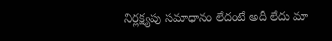నిర్లక్ష్యపు సమాధానం లేదంటే అదీ లేదు మా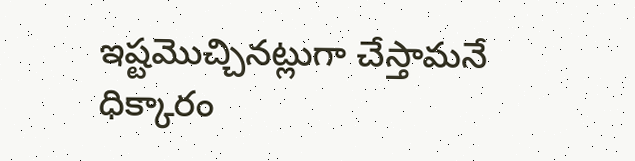ఇష్టమొచ్చినట్లుగా చేస్తామనే ధిక్కారం